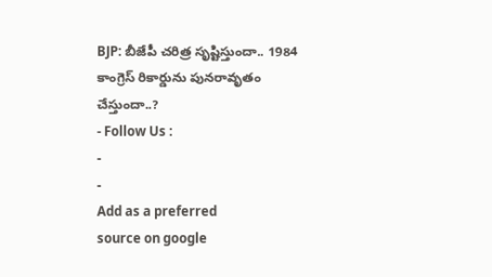BJP: బీజేపీ చరిత్ర సృష్టిస్తుందా.. 1984 కాంగ్రెస్ రికార్డును పునరావృతం చేస్తుందా..?
- Follow Us :
-
-
Add as a preferred
source on google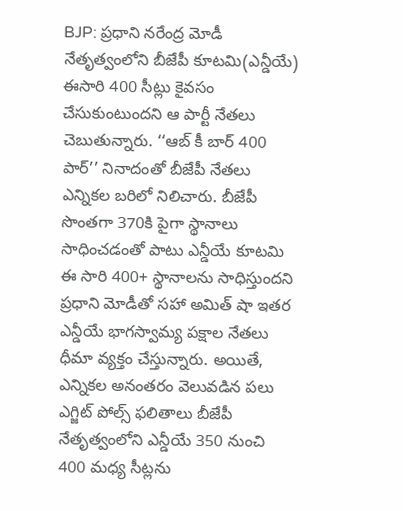BJP: ప్రధాని నరేంద్ర మోడీ నేతృత్వంలోని బీజేపీ కూటమి(ఎన్డీయే) ఈసారి 400 సీట్లు కైవసం చేసుకుంటుందని ఆ పార్టీ నేతలు చెబుతున్నారు. ‘‘ఆబ్ కీ బార్ 400 పార్’’ నినాదంతో బీజేపీ నేతలు ఎన్నికల బరిలో నిలిచారు. బీజేపీ సొంతగా 370కి పైగా స్థానాలు సాధించడంతో పాటు ఎన్డీయే కూటమి ఈ సారి 400+ స్థానాలను సాధిస్తుందని ప్రధాని మోడీతో సహా అమిత్ షా ఇతర ఎన్డీయే భాగస్వామ్య పక్షాల నేతలు ధీమా వ్యక్తం చేస్తున్నారు. అయితే, ఎన్నికల అనంతరం వెలువడిన పలు ఎగ్జిట్ పోల్స్ ఫలితాలు బీజేపీ నేతృత్వంలోని ఎన్డీయే 350 నుంచి 400 మధ్య సీట్లను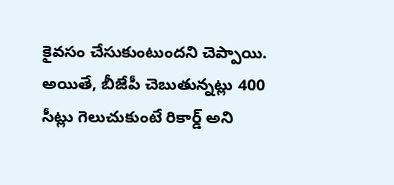కైవసం చేసుకుంటుందని చెప్పాయి.
అయితే, బీజేపీ చెబుతున్నట్లు 400 సీట్లు గెలుచుకుంటే రికార్డ్ అని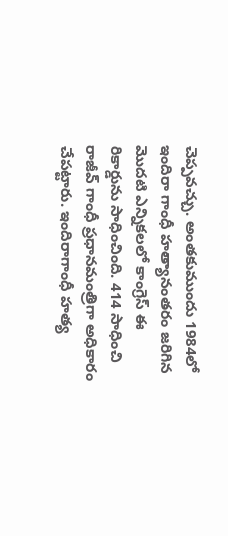చెప్పవచ్చు. అంతకుముందు 1984లో ఇందిరా గాంధీ హత్యానంతరం జరిగిన మొదటి ఎన్నికలలో కాంగ్రెస్ ఈ రికార్డును సాధించింది. 414 సాధించి రాజీవ్ గాంధీ ప్రధానమంత్రిగా అధికారం చేపట్టారు. ఇందిరాగాంధీ హత్య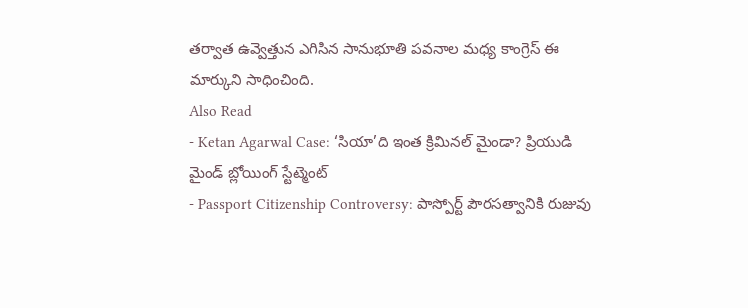తర్వాత ఉవ్వెత్తున ఎగిసిన సానుభూతి పవనాల మధ్య కాంగ్రెస్ ఈ మార్కుని సాధించింది.
Also Read
- Ketan Agarwal Case: ‘సియా’ది ఇంత క్రిమినల్ మైండా? ప్రియుడి మైండ్ బ్లోయింగ్ స్టేట్మెంట్
- Passport Citizenship Controversy: పాస్పోర్ట్ పౌరసత్వానికి రుజువు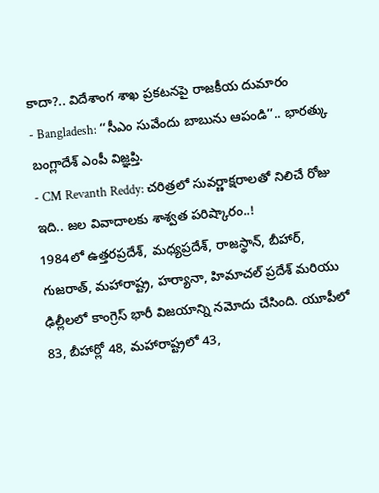కాదా?.. విదేశాంగ శాఖ ప్రకటనపై రాజకీయ దుమారం
- Bangladesh: ‘‘సీఎం సువేందు బాబును ఆపండి’’.. భారత్కు బంగ్లాదేశ్ ఎంపీ విజ్ఞప్తి.
- CM Revanth Reddy: చరిత్రలో సువర్ణాక్షరాలతో నిలిచే రోజు ఇది.. జల వివాదాలకు శాశ్వత పరిష్కారం..!
1984లో ఉత్తరప్రదేశ్, మధ్యప్రదేశ్, రాజస్థాన్, బీహార్, గుజరాత్, మహారాష్ట్ర, హర్యానా, హిమాచల్ ప్రదేశ్ మరియు ఢిల్లీలలో కాంగ్రెస్ భారీ విజయాన్ని నమోదు చేసింది. యూపీలో 83, బీహార్లో 48, మహారాష్ట్రలో 43,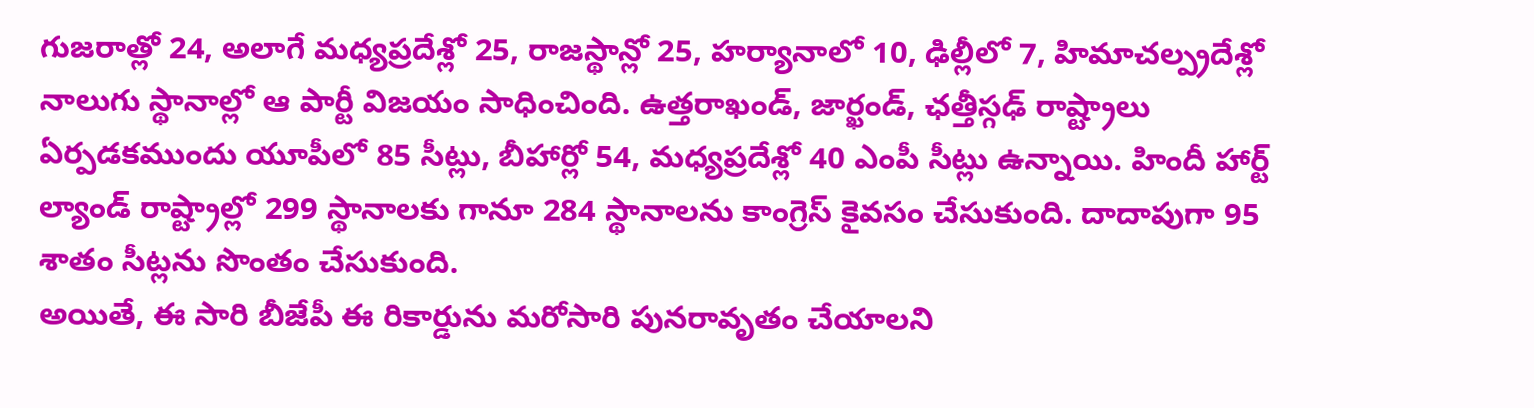గుజరాత్లో 24, అలాగే మధ్యప్రదేశ్లో 25, రాజస్థాన్లో 25, హర్యానాలో 10, ఢిల్లీలో 7, హిమాచల్ప్రదేశ్లో నాలుగు స్థానాల్లో ఆ పార్టీ విజయం సాధించింది. ఉత్తరాఖండ్, జార్ఖండ్, ఛత్తీస్గఢ్ రాష్ట్రాలు ఏర్పడకముందు యూపీలో 85 సీట్లు, బీహార్లో 54, మధ్యప్రదేశ్లో 40 ఎంపీ సీట్లు ఉన్నాయి. హిందీ హార్ట్ ల్యాండ్ రాష్ట్రాల్లో 299 స్థానాలకు గానూ 284 స్థానాలను కాంగ్రెస్ కైవసం చేసుకుంది. దాదాపుగా 95 శాతం సీట్లను సొంతం చేసుకుంది.
అయితే, ఈ సారి బీజేపీ ఈ రికార్డును మరోసారి పునరావృతం చేయాలని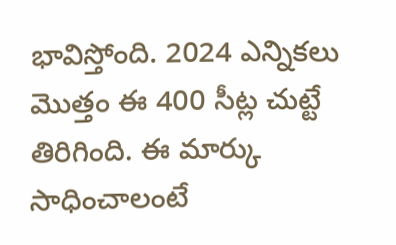భావిస్తోంది. 2024 ఎన్నికలు మొత్తం ఈ 400 సీట్ల చుట్టే తిరిగింది. ఈ మార్కు సాధించాలంటే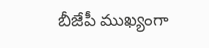బీజేపీ ముఖ్యంగా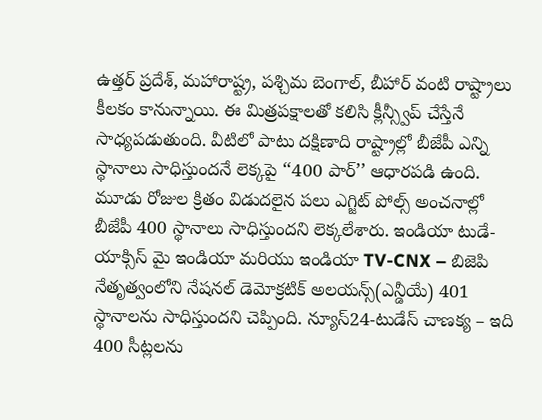ఉత్తర్ ప్రదేశ్, మహారాష్ట్ర, పశ్చిమ బెంగాల్, బీహార్ వంటి రాష్ట్రాలు కీలకం కానున్నాయి. ఈ మిత్రపక్షాలతో కలిసి క్లీన్స్వీప్ చేస్తేనే సాధ్యపడుతుంది. వీటిలో పాటు దక్షిణాది రాష్ట్రాల్లో బీజేపీ ఎన్ని స్థానాలు సాధిస్తుందనే లెక్కపై ‘‘400 పార్’’ ఆధారపడి ఉంది.
మూడు రోజుల క్రితం విడుదలైన పలు ఎగ్జిట్ పోల్స్ అంచనాల్లో బీజేపీ 400 స్థానాలు సాధిస్తుందని లెక్కలేశారు. ఇండియా టుడే-యాక్సిస్ మై ఇండియా మరియు ఇండియా TV-CNX – బిజెపి నేతృత్వంలోని నేషనల్ డెమోక్రటిక్ అలయన్స్(ఎన్డీయే) 401 స్థానాలను సాధిస్తుందని చెప్పింది. న్యూస్24-టుడేస్ చాణక్య – ఇది 400 సీట్లలను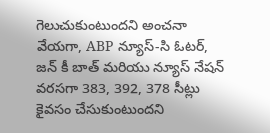గెలుచుకుంటుందని అంచనా వేయగా, ABP న్యూస్-సి ఓటర్, జన్ కీ బాత్ మరియు న్యూస్ నేషన్ వరసగా 383, 392, 378 సీట్లు కైవసం చేసుకుంటుందని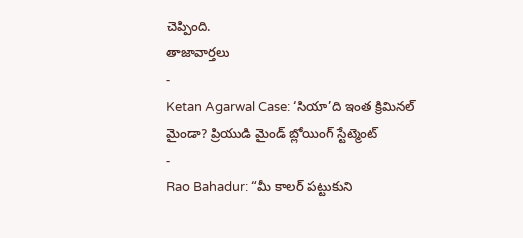చెప్పింది.
తాజావార్తలు
-
Ketan Agarwal Case: ‘సియా’ది ఇంత క్రిమినల్ మైండా? ప్రియుడి మైండ్ బ్లోయింగ్ స్టేట్మెంట్
-
Rao Bahadur: “మీ కాలర్ పట్టుకుని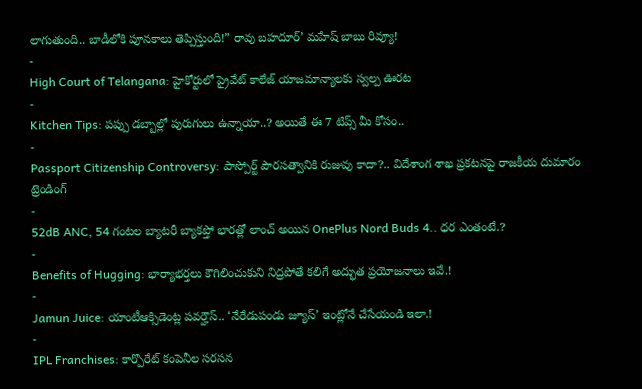లాగుతుంది.. బాడీలోకి పూనకాలు తెప్పిస్తుంది!” రావు బహదూర్’ మహేష్ బాబు రివ్యూ!
-
High Court of Telangana: హైకోర్టులో ప్రైవేట్ కాలేజ్ యాజమాన్యాలకు స్వల్ప ఊరట
-
Kitchen Tips: పప్పు డబ్బాల్లో పురుగులు ఉన్నాయా..? అయితే ఈ 7 టిప్స్ మీ కోసం..
-
Passport Citizenship Controversy: పాస్పోర్ట్ పౌరసత్వానికి రుజువు కాదా?.. విదేశాంగ శాఖ ప్రకటనపై రాజకీయ దుమారం
ట్రెండింగ్
-
52dB ANC, 54 గంటల బ్యాటరీ బ్యాకప్తో భారత్లో లాంచ్ అయిన OnePlus Nord Buds 4.. ధర ఎంతంటే.?
-
Benefits of Hugging: భార్యాభర్తలు కౌగిలించుకుని నిద్రపోతే కలిగే అద్భుత ప్రయోజనాలు ఇవే.!
-
Jamun Juice: యాంటీఆక్సిడెంట్ల పవర్హౌస్.. ‘నేరేడుపండు జ్యూస్’ ఇంట్లోనే చేసేయండి ఇలా.!
-
IPL Franchises: కార్పొరేట్ కంపెనీల సరసన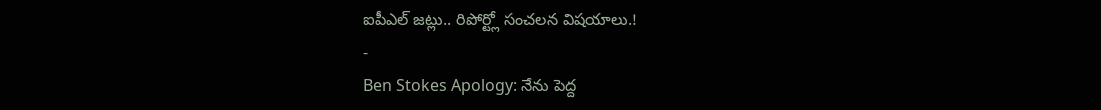ఐపీఎల్ జట్లు.. రిపోర్ట్లో సంచలన విషయాలు.!
-
Ben Stokes Apology: నేను పెద్ద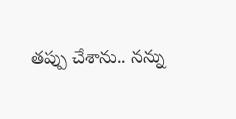తప్పు చేశాను.. నన్ను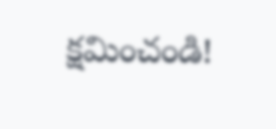క్షమించండి!